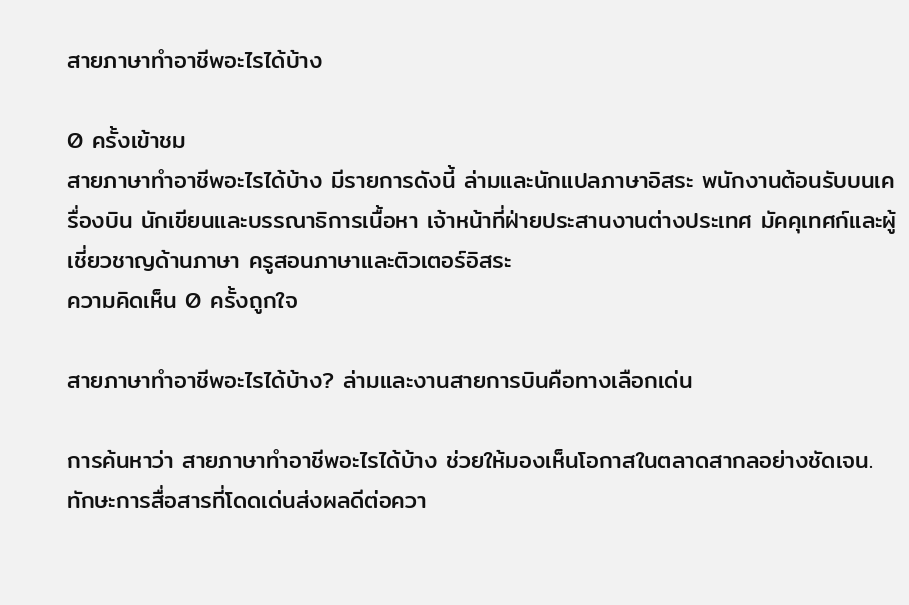สายภาษาทำอาชีพอะไรได้บ้าง

0 ครั้งเข้าชม
สายภาษาทำอาชีพอะไรได้บ้าง มีรายการดังนี้ ล่ามและนักแปลภาษาอิสระ พนักงานต้อนรับบนเครื่องบิน นักเขียนและบรรณาธิการเนื้อหา เจ้าหน้าที่ฝ่ายประสานงานต่างประเทศ มัคคุเทศก์และผู้เชี่ยวชาญด้านภาษา ครูสอนภาษาและติวเตอร์อิสระ
ความคิดเห็น 0 ครั้งถูกใจ

สายภาษาทำอาชีพอะไรได้บ้าง? ล่ามและงานสายการบินคือทางเลือกเด่น

การค้นหาว่า สายภาษาทำอาชีพอะไรได้บ้าง ช่วยให้มองเห็นโอกาสในตลาดสากลอย่างชัดเจน. ทักษะการสื่อสารที่โดดเด่นส่งผลดีต่อควา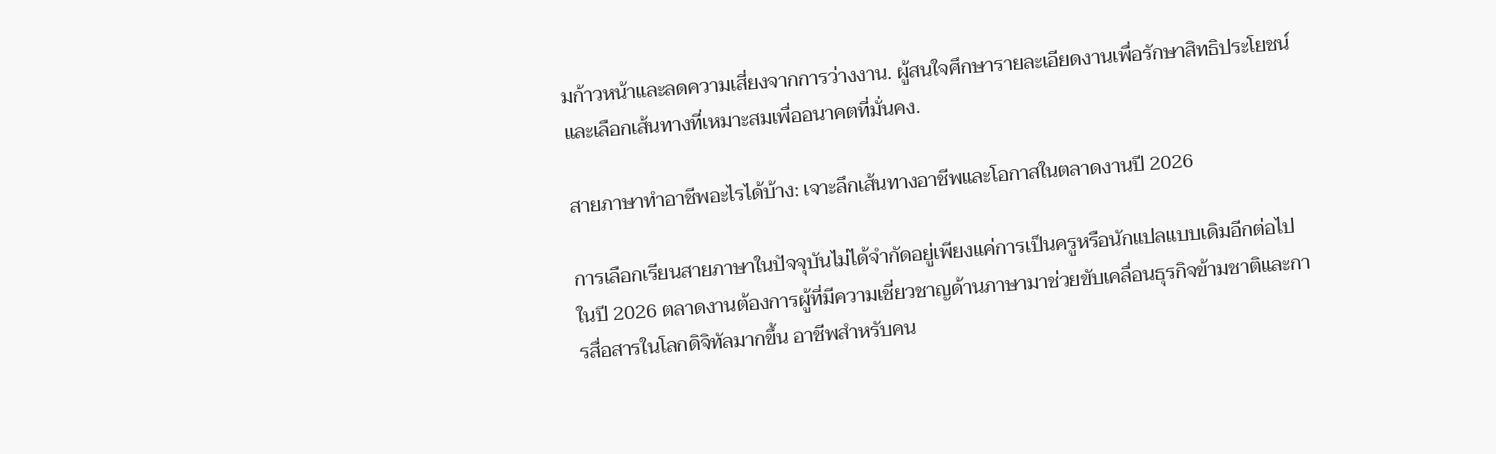มก้าวหน้าและลดความเสี่ยงจากการว่างงาน. ผู้สนใจศึกษารายละเอียดงานเพื่อรักษาสิทธิประโยชน์และเลือกเส้นทางที่เหมาะสมเพื่ออนาคตที่มั่นคง.

สายภาษาทำอาชีพอะไรได้บ้าง: เจาะลึกเส้นทางอาชีพและโอกาสในตลาดงานปี 2026

การเลือกเรียนสายภาษาในปัจจุบันไม่ได้จำกัดอยู่เพียงแค่การเป็นครูหรือนักแปลแบบเดิมอีกต่อไป ในปี 2026 ตลาดงานต้องการผู้ที่มีความเชี่ยวชาญด้านภาษามาช่วยขับเคลื่อนธุรกิจข้ามชาติและการสื่อสารในโลกดิจิทัลมากขึ้น อาชีพสำหรับคน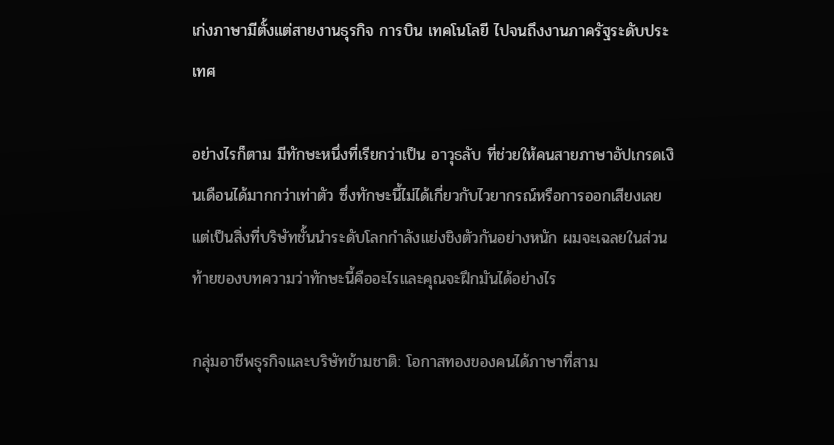เก่งภาษามีตั้งแต่สายงานธุรกิจ การบิน เทคโนโลยี ไปจนถึงงานภาครัฐระดับประเทศ

อย่างไรก็ตาม มีทักษะหนึ่งที่เรียกว่าเป็น อาวุธลับ ที่ช่วยให้คนสายภาษาอัปเกรดเงินเดือนได้มากกว่าเท่าตัว ซึ่งทักษะนี้ไม่ได้เกี่ยวกับไวยากรณ์หรือการออกเสียงเลย แต่เป็นสิ่งที่บริษัทชั้นนำระดับโลกกำลังแย่งชิงตัวกันอย่างหนัก ผมจะเฉลยในส่วนท้ายของบทความว่าทักษะนี้คืออะไรและคุณจะฝึกมันได้อย่างไร

กลุ่มอาชีพธุรกิจและบริษัทข้ามชาติ: โอกาสทองของคนได้ภาษาที่สาม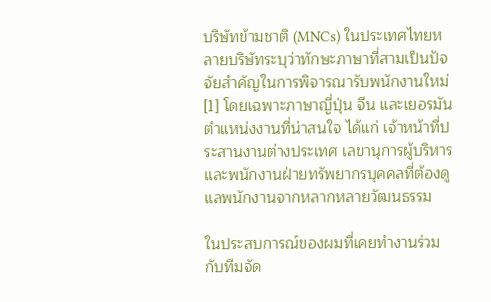บริษัทข้ามชาติ (MNCs) ในประเทศไทยหลายบริษัทระบุว่าทักษะภาษาที่สามเป็นปัจจัยสำคัญในการพิจารณารับพนักงานใหม่[1] โดยเฉพาะภาษาญี่ปุ่น จีน และเยอรมัน ตำแหน่งงานที่น่าสนใจ ได้แก่ เจ้าหน้าที่ประสานงานต่างประเทศ เลขานุการผู้บริหาร และพนักงานฝ่ายทรัพยากรบุคคลที่ต้องดูแลพนักงานจากหลากหลายวัฒนธรรม

ในประสบการณ์ของผมที่เคยทำงานร่วมกับทีมจัด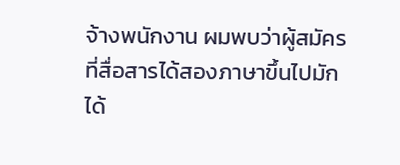จ้างพนักงาน ผมพบว่าผู้สมัครที่สื่อสารได้สองภาษาขึ้นไปมักได้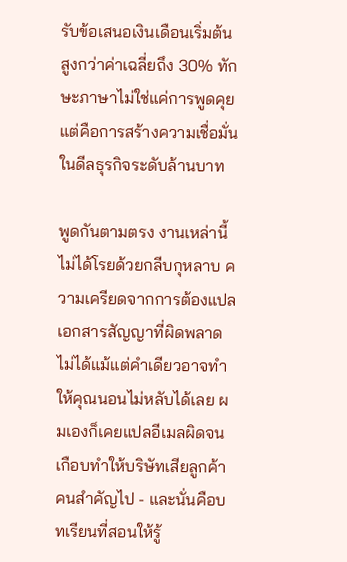รับข้อเสนอเงินเดือนเริ่มต้นสูงกว่าค่าเฉลี่ยถึง 30% ทักษะภาษาไม่ใช่แค่การพูดคุย แต่คือการสร้างความเชื่อมั่นในดีลธุรกิจระดับล้านบาท

พูดกันตามตรง งานเหล่านี้ไม่ได้โรยด้วยกลีบกุหลาบ ความเครียดจากการต้องแปลเอกสารสัญญาที่ผิดพลาดไม่ได้แม้แต่คำเดียวอาจทำให้คุณนอนไม่หลับได้เลย ผมเองก็เคยแปลอีเมลผิดจนเกือบทำให้บริษัทเสียลูกค้าคนสำคัญไป - และนั่นคือบทเรียนที่สอนให้รู้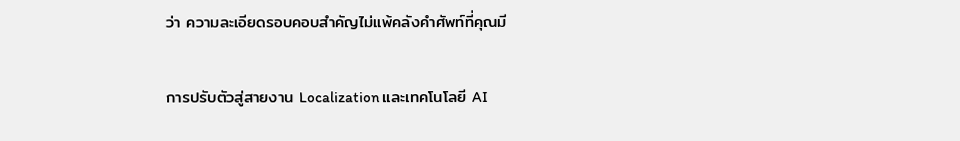ว่า ความละเอียดรอบคอบสำคัญไม่แพ้คลังคำศัพท์ที่คุณมี

การปรับตัวสู่สายงาน Localization และเทคโนโลยี AI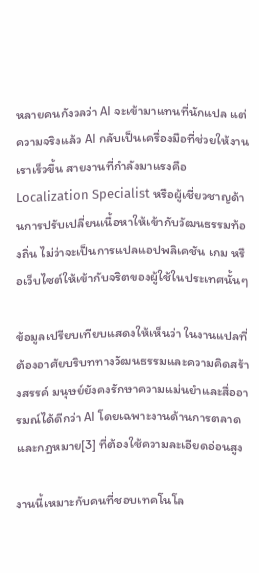หลายคนกังวลว่า AI จะเข้ามาแทนที่นักแปล แต่ความจริงแล้ว AI กลับเป็นเครื่องมือที่ช่วยให้งานเราเร็วขึ้น สายงานที่กำลังมาแรงคือ Localization Specialist หรือผู้เชี่ยวชาญด้านการปรับเปลี่ยนเนื้อหาให้เข้ากับวัฒนธรรมท้องถิ่น ไม่ว่าจะเป็นการแปลแอปพลิเคชัน เกม หรือเว็บไซต์ให้เข้ากับจริตของผู้ใช้ในประเทศนั้นๆ

ข้อมูลเปรียบเทียบแสดงให้เห็นว่า ในงานแปลที่ต้องอาศัยบริบททางวัฒนธรรมและความคิดสร้างสรรค์ มนุษย์ยังคงรักษาความแม่นยำและสื่ออารมณ์ได้ดีกว่า AI โดยเฉพาะงานด้านการตลาดและกฎหมาย[3] ที่ต้องใช้ความละเอียดอ่อนสูง

งานนี้เหมาะกับคนที่ชอบเทคโนโล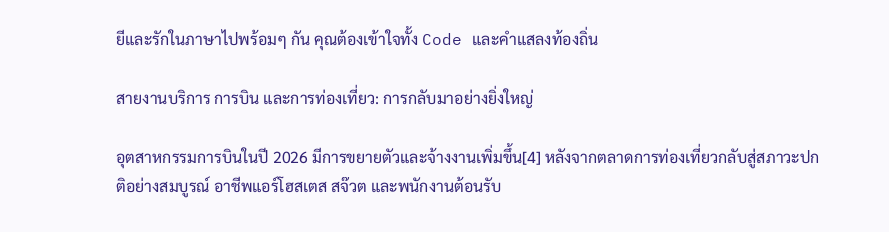ยีและรักในภาษาไปพร้อมๆ กัน คุณต้องเข้าใจทั้ง Code และคำแสลงท้องถิ่น

สายงานบริการ การบิน และการท่องเที่ยว: การกลับมาอย่างยิ่งใหญ่

อุตสาหกรรมการบินในปี 2026 มีการขยายตัวและจ้างงานเพิ่มขึ้น[4] หลังจากตลาดการท่องเที่ยวกลับสู่สภาวะปกติอย่างสมบูรณ์ อาชีพแอร์โฮสเตส สจ๊วต และพนักงานต้อนรับ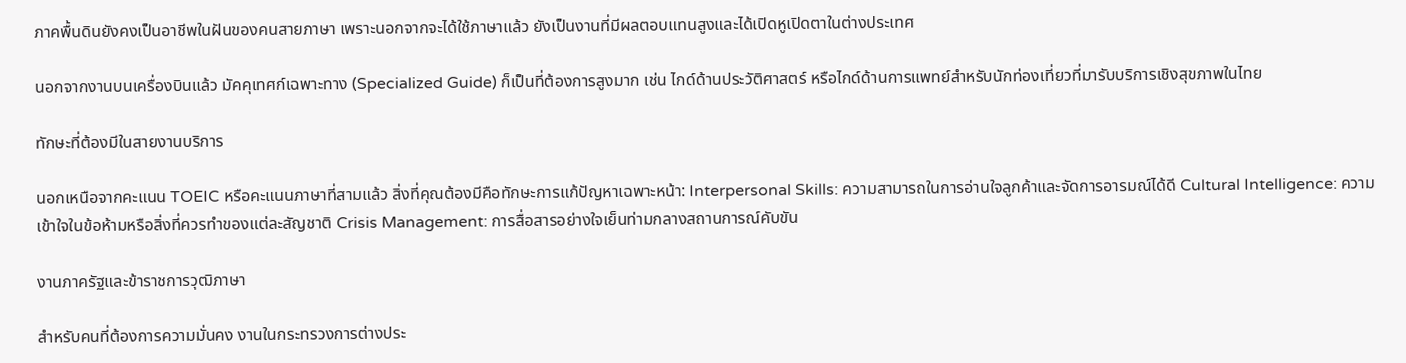ภาคพื้นดินยังคงเป็นอาชีพในฝันของคนสายภาษา เพราะนอกจากจะได้ใช้ภาษาแล้ว ยังเป็นงานที่มีผลตอบแทนสูงและได้เปิดหูเปิดตาในต่างประเทศ

นอกจากงานบนเครื่องบินแล้ว มัคคุเทศก์เฉพาะทาง (Specialized Guide) ก็เป็นที่ต้องการสูงมาก เช่น ไกด์ด้านประวัติศาสตร์ หรือไกด์ด้านการแพทย์สำหรับนักท่องเที่ยวที่มารับบริการเชิงสุขภาพในไทย

ทักษะที่ต้องมีในสายงานบริการ

นอกเหนือจากคะแนน TOEIC หรือคะแนนภาษาที่สามแล้ว สิ่งที่คุณต้องมีคือทักษะการแก้ปัญหาเฉพาะหน้า: Interpersonal Skills: ความสามารถในการอ่านใจลูกค้าและจัดการอารมณ์ได้ดี Cultural Intelligence: ความเข้าใจในข้อห้ามหรือสิ่งที่ควรทำของแต่ละสัญชาติ Crisis Management: การสื่อสารอย่างใจเย็นท่ามกลางสถานการณ์คับขัน

งานภาครัฐและข้าราชการวุฒิภาษา

สำหรับคนที่ต้องการความมั่นคง งานในกระทรวงการต่างประ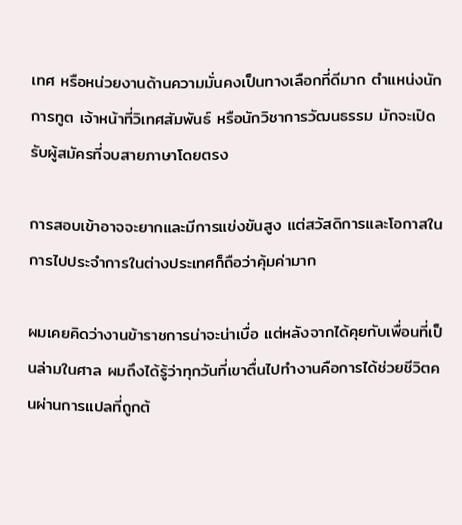เทศ หรือหน่วยงานด้านความมั่นคงเป็นทางเลือกที่ดีมาก ตำแหน่งนักการทูต เจ้าหน้าที่วิเทศสัมพันธ์ หรือนักวิชาการวัฒนธรรม มักจะเปิดรับผู้สมัครที่จบสายภาษาโดยตรง

การสอบเข้าอาจจะยากและมีการแข่งขันสูง แต่สวัสดิการและโอกาสในการไปประจำการในต่างประเทศก็ถือว่าคุ้มค่ามาก

ผมเคยคิดว่างานข้าราชการน่าจะน่าเบื่อ แต่หลังจากได้คุยกับเพื่อนที่เป็นล่ามในศาล ผมถึงได้รู้ว่าทุกวันที่เขาตื่นไปทำงานคือการได้ช่วยชีวิตคนผ่านการแปลที่ถูกต้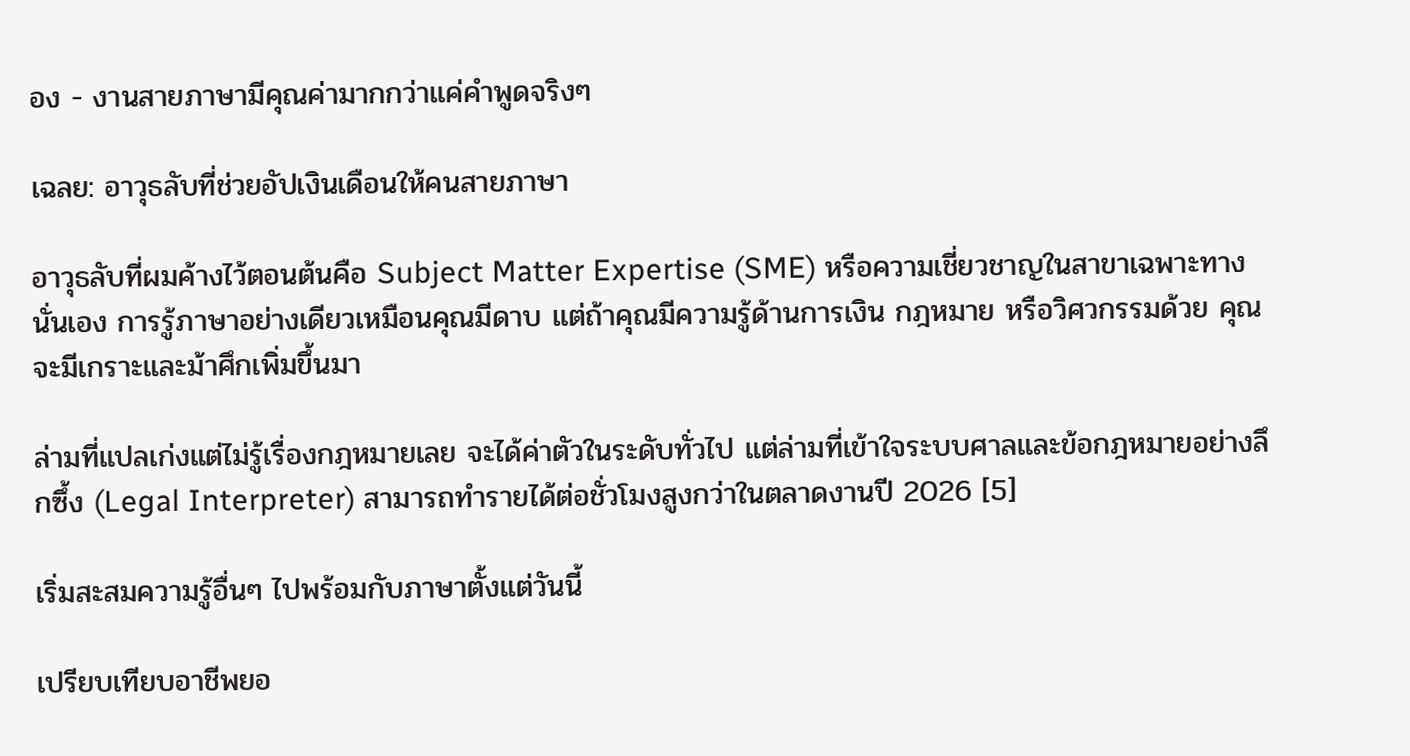อง - งานสายภาษามีคุณค่ามากกว่าแค่คำพูดจริงๆ

เฉลย: อาวุธลับที่ช่วยอัปเงินเดือนให้คนสายภาษา

อาวุธลับที่ผมค้างไว้ตอนต้นคือ Subject Matter Expertise (SME) หรือความเชี่ยวชาญในสาขาเฉพาะทางนั่นเอง การรู้ภาษาอย่างเดียวเหมือนคุณมีดาบ แต่ถ้าคุณมีความรู้ด้านการเงิน กฎหมาย หรือวิศวกรรมด้วย คุณจะมีเกราะและม้าศึกเพิ่มขึ้นมา

ล่ามที่แปลเก่งแต่ไม่รู้เรื่องกฎหมายเลย จะได้ค่าตัวในระดับทั่วไป แต่ล่ามที่เข้าใจระบบศาลและข้อกฎหมายอย่างลึกซึ้ง (Legal Interpreter) สามารถทำรายได้ต่อชั่วโมงสูงกว่าในตลาดงานปี 2026 [5]

เริ่มสะสมความรู้อื่นๆ ไปพร้อมกับภาษาตั้งแต่วันนี้

เปรียบเทียบอาชีพยอ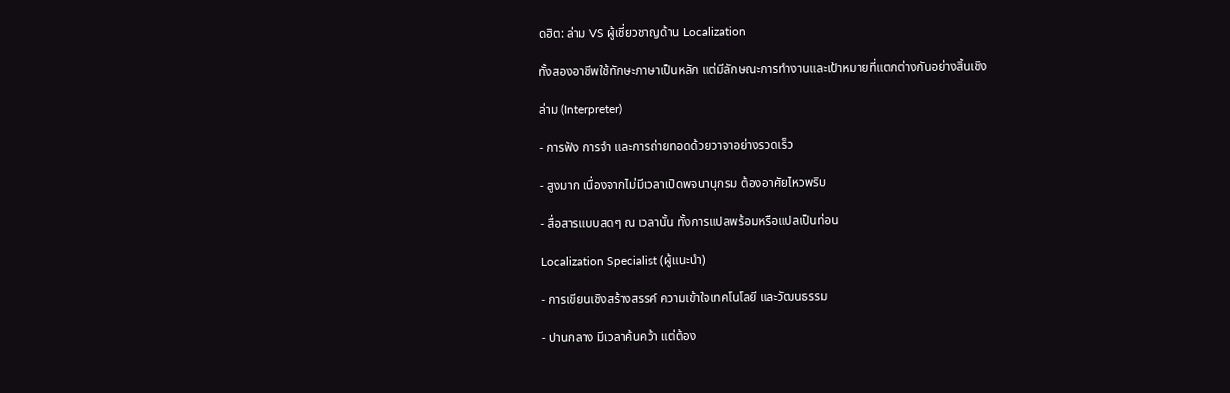ดฮิต: ล่าม VS ผู้เชี่ยวชาญด้าน Localization

ทั้งสองอาชีพใช้ทักษะภาษาเป็นหลัก แต่มีลักษณะการทำงานและเป้าหมายที่แตกต่างกันอย่างสิ้นเชิง

ล่าม (Interpreter)

- การฟัง การจำ และการถ่ายทอดด้วยวาจาอย่างรวดเร็ว

- สูงมาก เนื่องจากไม่มีเวลาเปิดพจนานุกรม ต้องอาศัยไหวพริบ

- สื่อสารแบบสดๆ ณ เวลานั้น ทั้งการแปลพร้อมหรือแปลเป็นท่อน

Localization Specialist (ผู้แนะนำ)

- การเขียนเชิงสร้างสรรค์ ความเข้าใจเทคโนโลยี และวัฒนธรรม

- ปานกลาง มีเวลาค้นคว้า แต่ต้อง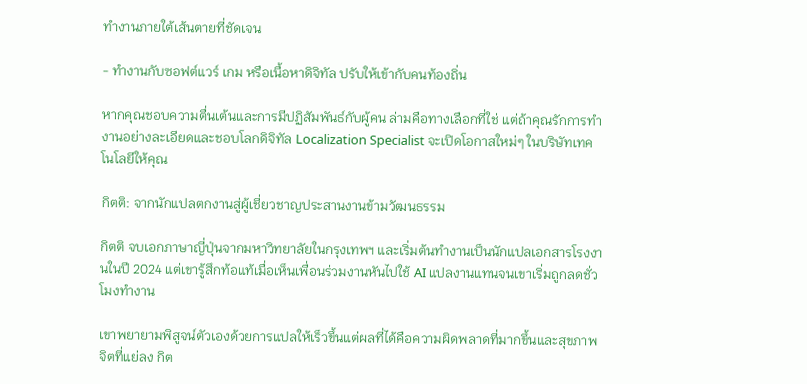ทำงานภายใต้เส้นตายที่ชัดเจน

- ทำงานกับซอฟต์แวร์ เกม หรือเนื้อหาดิจิทัล ปรับให้เข้ากับคนท้องถิ่น

หากคุณชอบความตื่นเต้นและการมีปฏิสัมพันธ์กับผู้คน ล่ามคือทางเลือกที่ใช่ แต่ถ้าคุณรักการทำงานอย่างละเอียดและชอบโลกดิจิทัล Localization Specialist จะเปิดโอกาสใหม่ๆ ในบริษัทเทคโนโลยีให้คุณ

กิตติ: จากนักแปลตกงานสู่ผู้เชี่ยวชาญประสานงานข้ามวัฒนธรรม

กิตติ จบเอกภาษาญี่ปุ่นจากมหาวิทยาลัยในกรุงเทพฯ และเริ่มต้นทำงานเป็นนักแปลเอกสารโรงงานในปี 2024 แต่เขารู้สึกท้อแท้เมื่อเห็นเพื่อนร่วมงานหันไปใช้ AI แปลงานแทนจนเขาเริ่มถูกลดชั่วโมงทำงาน

เขาพยายามพิสูจน์ตัวเองด้วยการแปลให้เร็วขึ้นแต่ผลที่ได้คือความผิดพลาดที่มากขึ้นและสุขภาพจิตที่แย่ลง กิต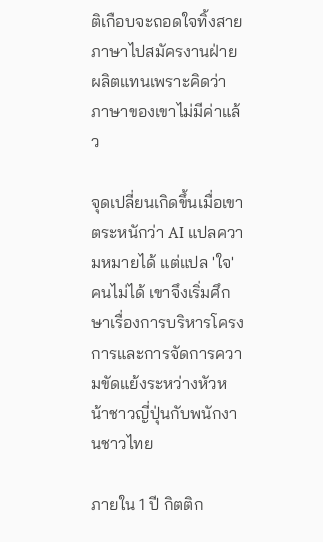ติเกือบจะถอดใจทิ้งสายภาษาไปสมัครงานฝ่ายผลิตแทนเพราะคิดว่าภาษาของเขาไม่มีค่าแล้ว

จุดเปลี่ยนเกิดขึ้นเมื่อเขาตระหนักว่า AI แปลความหมายได้ แต่แปล 'ใจ' คนไม่ได้ เขาจึงเริ่มศึกษาเรื่องการบริหารโครงการและการจัดการความขัดแย้งระหว่างหัวหน้าชาวญี่ปุ่นกับพนักงานชาวไทย

ภายใน 1 ปี กิตติก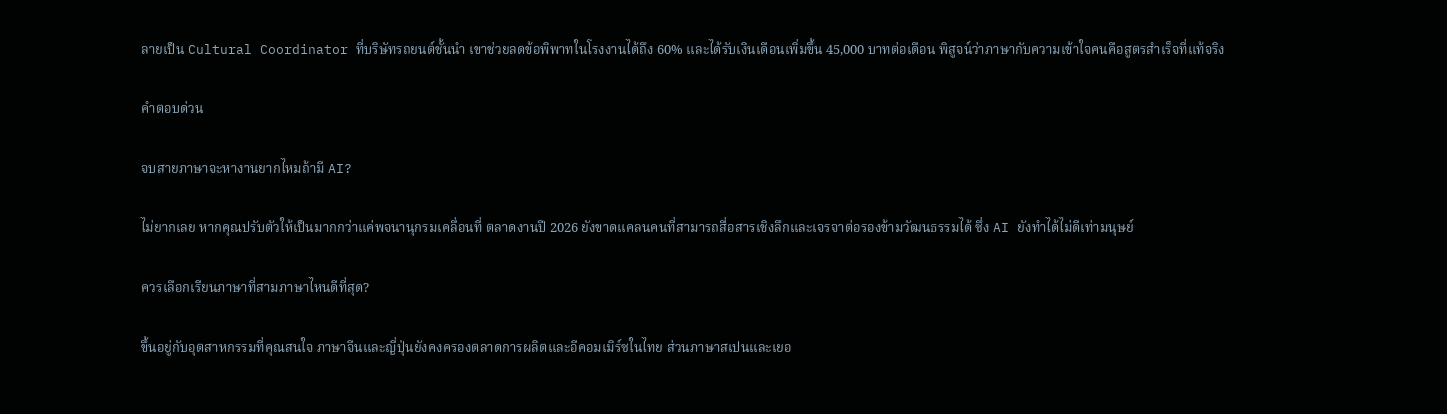ลายเป็น Cultural Coordinator ที่บริษัทรถยนต์ชั้นนำ เขาช่วยลดข้อพิพาทในโรงงานได้ถึง 60% และได้รับเงินเดือนเพิ่มขึ้น 45,000 บาทต่อเดือน พิสูจน์ว่าภาษากับความเข้าใจคนคือสูตรสำเร็จที่แท้จริง

คำตอบด่วน

จบสายภาษาจะหางานยากไหมถ้ามี AI?

ไม่ยากเลย หากคุณปรับตัวให้เป็นมากกว่าแค่พจนานุกรมเคลื่อนที่ ตลาดงานปี 2026 ยังขาดแคลนคนที่สามารถสื่อสารเชิงลึกและเจรจาต่อรองข้ามวัฒนธรรมได้ ซึ่ง AI ยังทำได้ไม่ดีเท่ามนุษย์

ควรเลือกเรียนภาษาที่สามภาษาไหนดีที่สุด?

ขึ้นอยู่กับอุตสาหกรรมที่คุณสนใจ ภาษาจีนและญี่ปุ่นยังคงครองตลาดการผลิตและอีคอมเมิร์ซในไทย ส่วนภาษาสเปนและเยอ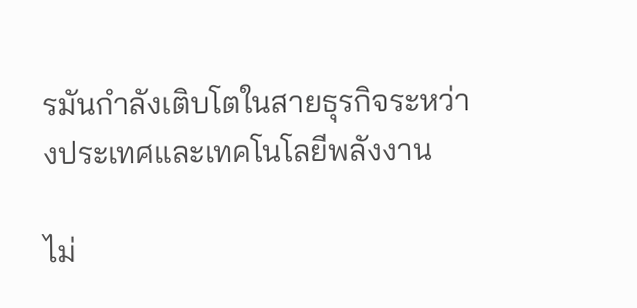รมันกำลังเติบโตในสายธุรกิจระหว่างประเทศและเทคโนโลยีพลังงาน

ไม่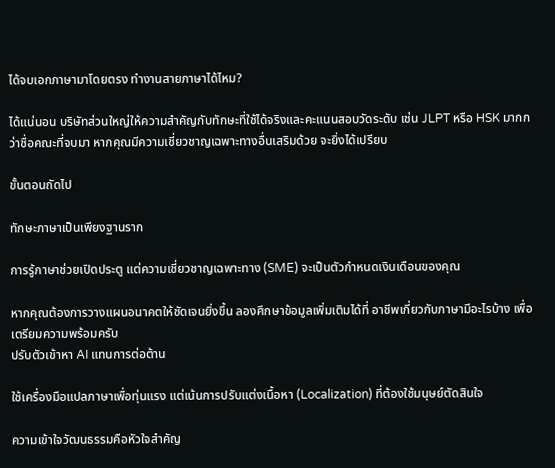ได้จบเอกภาษามาโดยตรง ทำงานสายภาษาได้ไหม?

ได้แน่นอน บริษัทส่วนใหญ่ให้ความสำคัญกับทักษะที่ใช้ได้จริงและคะแนนสอบวัดระดับ เช่น JLPT หรือ HSK มากกว่าชื่อคณะที่จบมา หากคุณมีความเชี่ยวชาญเฉพาะทางอื่นเสริมด้วย จะยิ่งได้เปรียบ

ขั้นตอนถัดไป

ทักษะภาษาเป็นเพียงฐานราก

การรู้ภาษาช่วยเปิดประตู แต่ความเชี่ยวชาญเฉพาะทาง (SME) จะเป็นตัวกำหนดเงินเดือนของคุณ

หากคุณต้องการวางแผนอนาคตให้ชัดเจนยิ่งขึ้น ลองศึกษาข้อมูลเพิ่มเติมได้ที่ อาชีพเกี่ยวกับภาษามีอะไรบ้าง เพื่อเตรียมความพร้อมครับ
ปรับตัวเข้าหา AI แทนการต่อต้าน

ใช้เครื่องมือแปลภาษาเพื่อทุ่นแรง แต่เน้นการปรับแต่งเนื้อหา (Localization) ที่ต้องใช้มนุษย์ตัดสินใจ

ความเข้าใจวัฒนธรรมคือหัวใจสำคัญ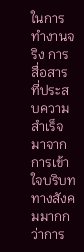ในการทำงานจริง การสื่อสารที่ประสบความสำเร็จมาจากการเข้าใจบริบททางสังคมมากกว่าการ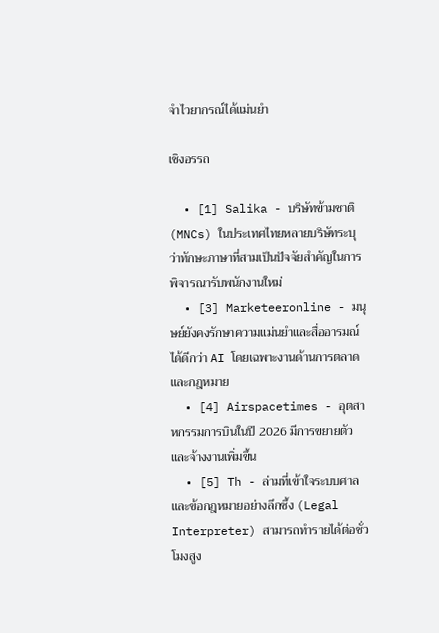จำไวยากรณ์ได้แม่นยำ

เชิงอรรถ

  • [1] Salika - บริษัทข้ามชาติ (MNCs) ในประเทศไทยหลายบริษัทระบุว่าทักษะภาษาที่สามเป็นปัจจัยสำคัญในการพิจารณารับพนักงานใหม่
  • [3] Marketeeronline - มนุษย์ยังคงรักษาความแม่นยำและสื่ออารมณ์ได้ดีกว่า AI โดยเฉพาะงานด้านการตลาดและกฎหมาย
  • [4] Airspacetimes - อุตสาหกรรมการบินในปี 2026 มีการขยายตัวและจ้างงานเพิ่มขึ้น
  • [5] Th - ล่ามที่เข้าใจระบบศาลและข้อกฎหมายอย่างลึกซึ้ง (Legal Interpreter) สามารถทำรายได้ต่อชั่วโมงสูง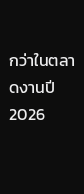กว่าในตลาดงานปี 2026